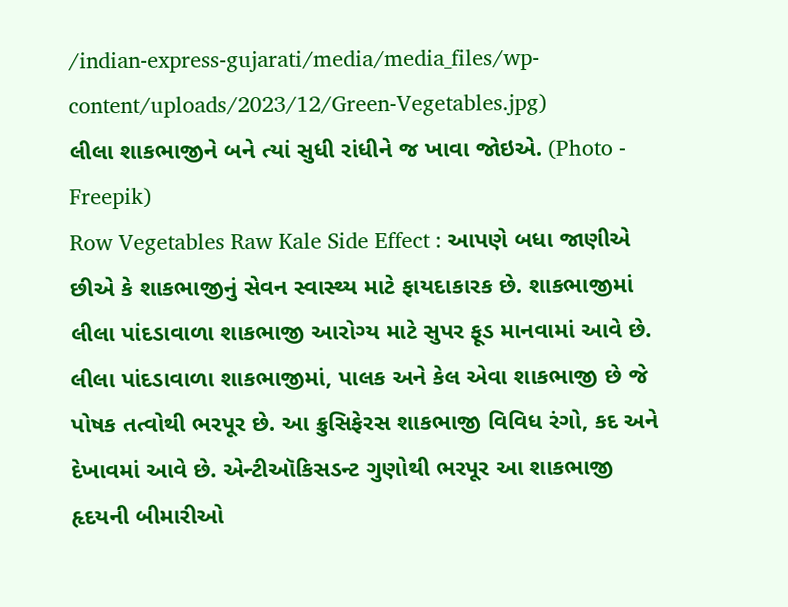/indian-express-gujarati/media/media_files/wp-content/uploads/2023/12/Green-Vegetables.jpg)
લીલા શાકભાજીને બને ત્યાં સુધી રાંધીને જ ખાવા જોઇએ. (Photo - Freepik)
Row Vegetables Raw Kale Side Effect : આપણે બધા જાણીએ છીએ કે શાકભાજીનું સેવન સ્વાસ્થ્ય માટે ફાયદાકારક છે. શાકભાજીમાં લીલા પાંદડાવાળા શાકભાજી આરોગ્ય માટે સુપર ફૂડ માનવામાં આવે છે. લીલા પાંદડાવાળા શાકભાજીમાં, પાલક અને કેલ એવા શાકભાજી છે જે પોષક તત્વોથી ભરપૂર છે. આ ક્રુસિફેરસ શાકભાજી વિવિધ રંગો, કદ અને દેખાવમાં આવે છે. એન્ટીઑકિસડન્ટ ગુણોથી ભરપૂર આ શાકભાજી હૃદયની બીમારીઓ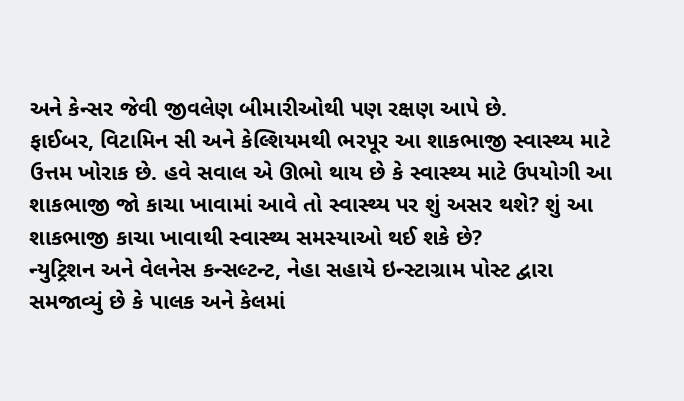અને કેન્સર જેવી જીવલેણ બીમારીઓથી પણ રક્ષણ આપે છે.
ફાઈબર, વિટામિન સી અને કેલ્શિયમથી ભરપૂર આ શાકભાજી સ્વાસ્થ્ય માટે ઉત્તમ ખોરાક છે. હવે સવાલ એ ઊભો થાય છે કે સ્વાસ્થ્ય માટે ઉપયોગી આ શાકભાજી જો કાચા ખાવામાં આવે તો સ્વાસ્થ્ય પર શું અસર થશે? શું આ શાકભાજી કાચા ખાવાથી સ્વાસ્થ્ય સમસ્યાઓ થઈ શકે છે?
ન્યુટ્રિશન અને વેલનેસ કન્સલ્ટન્ટ, નેહા સહાયે ઇન્સ્ટાગ્રામ પોસ્ટ દ્વારા સમજાવ્યું છે કે પાલક અને કેલમાં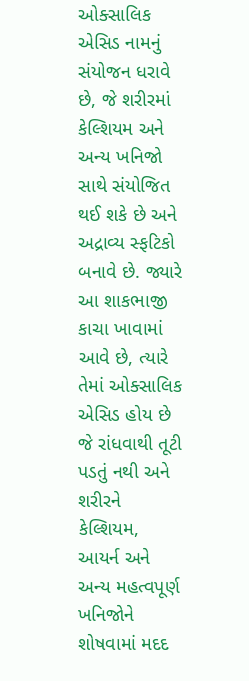ઓક્સાલિક એસિડ નામનું સંયોજન ધરાવે છે, જે શરીરમાં કેલ્શિયમ અને અન્ય ખનિજો સાથે સંયોજિત થઈ શકે છે અને અદ્રાવ્ય સ્ફટિકો બનાવે છે. જ્યારે આ શાકભાજી કાચા ખાવામાં આવે છે, ત્યારે તેમાં ઓક્સાલિક એસિડ હોય છે જે રાંધવાથી તૂટી પડતું નથી અને શરીરને કેલ્શિયમ, આયર્ન અને અન્ય મહત્વપૂર્ણ ખનિજોને શોષવામાં મદદ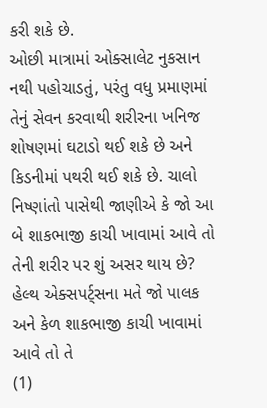કરી શકે છે.
ઓછી માત્રામાં ઓક્સાલેટ નુકસાન નથી પહોચાડતું, પરંતુ વધુ પ્રમાણમાં તેનું સેવન કરવાથી શરીરના ખનિજ શોષણમાં ઘટાડો થઈ શકે છે અને કિડનીમાં પથરી થઈ શકે છે. ચાલો નિષ્ણાંતો પાસેથી જાણીએ કે જો આ બે શાકભાજી કાચી ખાવામાં આવે તો તેની શરીર પર શું અસર થાય છે?
હેલ્થ એક્સપર્ટ્સના મતે જો પાલક અને કેળ શાકભાજી કાચી ખાવામાં આવે તો તે
(1)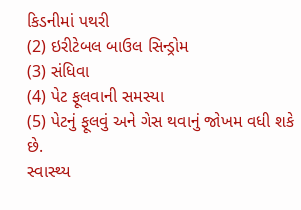કિડનીમાં પથરી
(2) ઇરીટેબલ બાઉલ સિન્ડ્રોમ
(3) સંધિવા
(4) પેટ ફૂલવાની સમસ્યા
(5) પેટનું ફૂલવું અને ગેસ થવાનું જોખમ વધી શકે છે.
સ્વાસ્થ્ય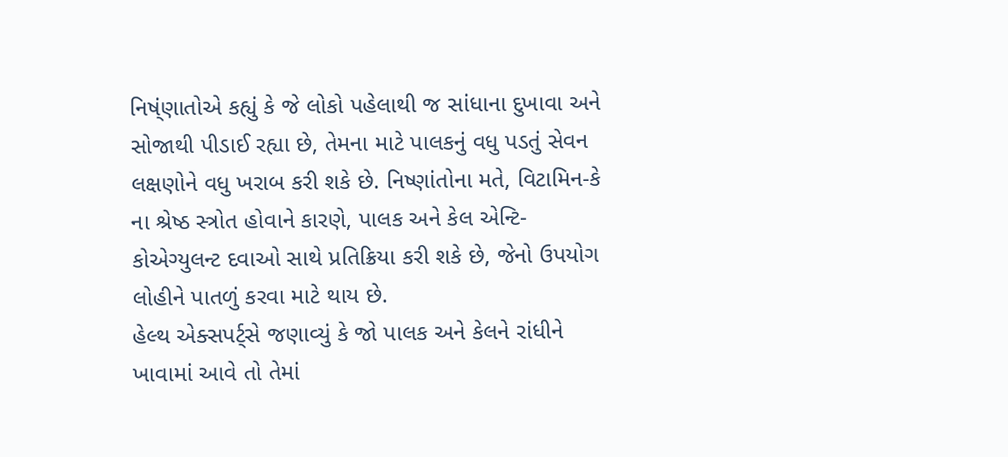નિષ્ંણાતોએ કહ્યું કે જે લોકો પહેલાથી જ સાંધાના દુખાવા અને સોજાથી પીડાઈ રહ્યા છે, તેમના માટે પાલકનું વધુ પડતું સેવન લક્ષણોને વધુ ખરાબ કરી શકે છે. નિષ્ણાંતોના મતે, વિટામિન-કે ના શ્રેષ્ઠ સ્ત્રોત હોવાને કારણે, પાલક અને કેલ એન્ટિ-કોએગ્યુલન્ટ દવાઓ સાથે પ્રતિક્રિયા કરી શકે છે, જેનો ઉપયોગ લોહીને પાતળું કરવા માટે થાય છે.
હેલ્થ એક્સપર્ટ્સે જણાવ્યું કે જો પાલક અને કેલને રાંધીને ખાવામાં આવે તો તેમાં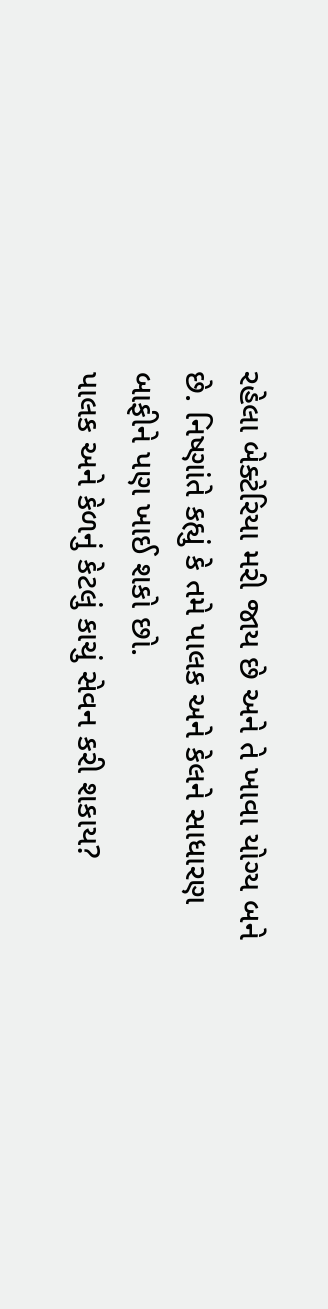રહેલા બેક્ટેરિયા મરી જાય છે અને તે ખાવા યોગ્ય બને છે. નિષ્ણાંતે કહ્યું કે તમે પાલક અને કેલને સાધારણ બાફીને પણ ખાઈ શકો છો.
પાલક અને કેળનું કેટલું કાચું સેવન કરી શકાય?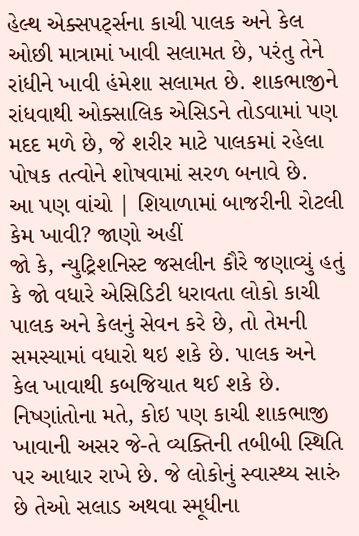હેલ્થ એક્સપર્ટ્સના કાચી પાલક અને કેલ ઓછી માત્રામાં ખાવી સલામત છે, પરંતુ તેને રાંધીને ખાવી હંમેશા સલામત છે. શાકભાજીને રાંધવાથી ઓક્સાલિક એસિડને તોડવામાં પણ મદદ મળે છે, જે શરીર માટે પાલકમાં રહેલા પોષક તત્વોને શોષવામાં સરળ બનાવે છે.
આ પણ વાંચો | શિયાળામાં બાજરીની રોટલી કેમ ખાવી? જાણો અહીં
જો કે, ન્યુટ્રિશનિસ્ટ જસલીન કૌરે જણાવ્યું હતું કે જો વધારે એસિડિટી ધરાવતા લોકો કાચી પાલક અને કેલનું સેવન કરે છે, તો તેમની સમસ્યામાં વધારો થઇ શકે છે. પાલક અને કેલ ખાવાથી કબજિયાત થઈ શકે છે. નિષ્ણાંતોના મતે, કોઇ પણ કાચી શાકભાજી ખાવાની અસર જે-તે વ્યક્તિની તબીબી સ્થિતિ પર આધાર રાખે છે. જે લોકોનું સ્વાસ્થ્ય સારું છે તેઓ સલાડ અથવા સ્મૂધીના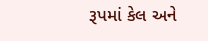રૂપમાં કેલ અને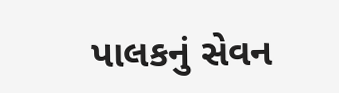પાલકનું સેવન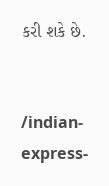કરી શકે છે.


/indian-express-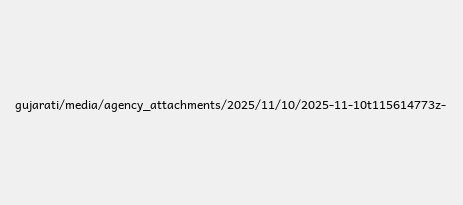gujarati/media/agency_attachments/2025/11/10/2025-11-10t115614773z-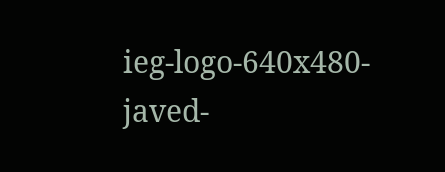ieg-logo-640x480-javed-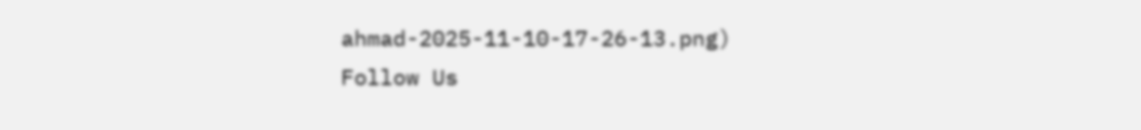ahmad-2025-11-10-17-26-13.png)
Follow Us